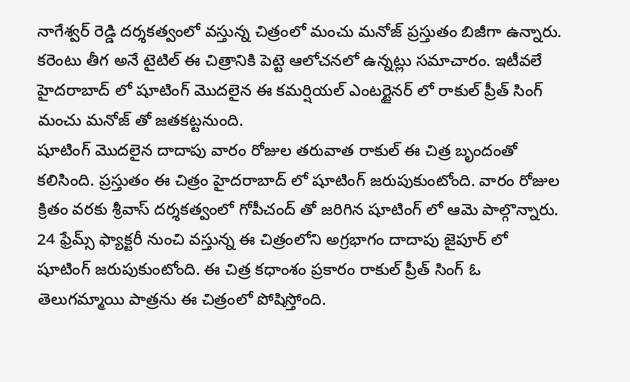నాగేశ్వర్ రెడ్డి దర్శకత్వంలో వస్తున్న చిత్రంలో మంచు మనోజ్ ప్రస్తుతం బిజీగా ఉన్నారు. కరెంటు తీగ అనే టైటిల్ ఈ చిత్రానికి పెట్టె ఆలోచనలో ఉన్నట్లు సమాచారం. ఇటీవలే హైదరాబాద్ లో షూటింగ్ మొదలైన ఈ కమర్షియల్ ఎంటర్టైనర్ లో రాకుల్ ప్రీత్ సింగ్ మంచు మనోజ్ తో జతకట్టనుంది.
షూటింగ్ మొదలైన దాదాపు వారం రోజుల తరువాత రాకుల్ ఈ చిత్ర బృందంతో కలిసింది. ప్రస్తుతం ఈ చిత్రం హైదరాబాద్ లో షూటింగ్ జరుపుకుంటోంది. వారం రోజుల క్రితం వరకు శ్రీవాస్ దర్శకత్వంలో గోపీచంద్ తో జరిగిన షూటింగ్ లో ఆమె పాల్గొన్నారు.
24 ఫ్రేమ్స్ ఫ్యాక్టరీ నుంచి వస్తున్న ఈ చిత్రంలోని అగ్రభాగం దాదాపు జైపూర్ లో షూటింగ్ జరుపుకుంటోంది. ఈ చిత్ర కధాంశం ప్రకారం రాకుల్ ప్రీత్ సింగ్ ఓ తెలుగమ్మాయి పాత్రను ఈ చిత్రంలో పోషిస్తోంది.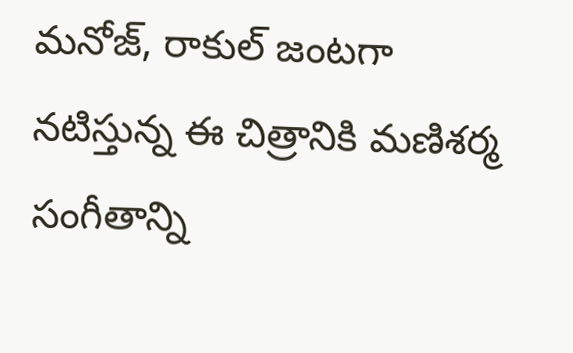మనోజ్, రాకుల్ జంటగా నటిస్తున్న ఈ చిత్రానికి మణిశర్మ సంగీతాన్ని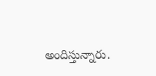అందిస్తున్నారు.